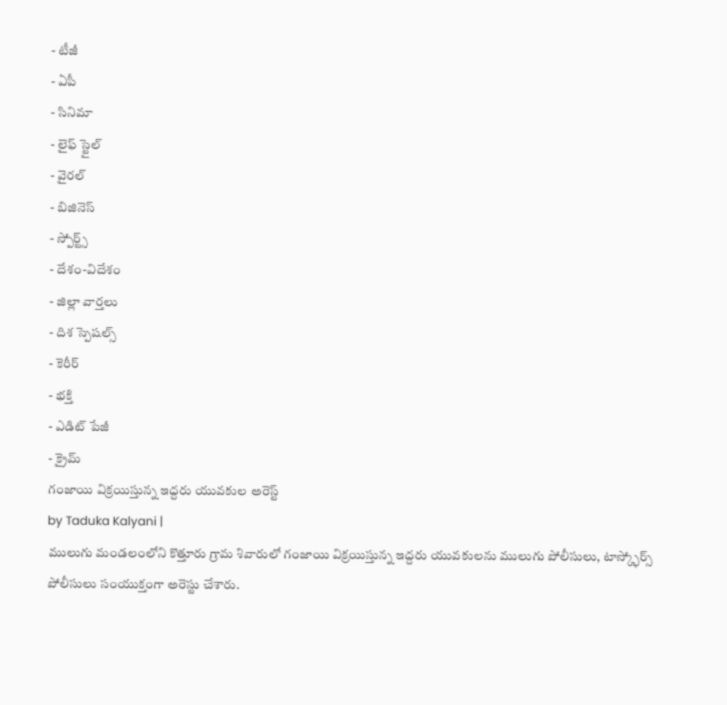- టీజీ
- ఏపీ
- సినిమా
- లైఫ్ స్టైల్
- వైరల్
- బిజినెస్
- స్పోర్ట్స్
- దేశం-విదేశం
- జిల్లా వార్తలు
- దిశ స్పెషల్స్
- కెరీర్
- భక్తి
- ఎడిట్ పేజీ
- క్రైమ్
గంజాయి విక్రయిస్తున్న ఇద్దరు యువకుల అరెస్ట్
by Taduka Kalyani |
ములుగు మండలంలోని కొత్తూరు గ్రామ శివారులో గంజాయి విక్రయిస్తున్న ఇద్దరు యువకులను ములుగు పోలీసులు, టాస్క్ఫోర్స్ పోలీసులు సంయుక్తంగా అరెస్టు చేశారు.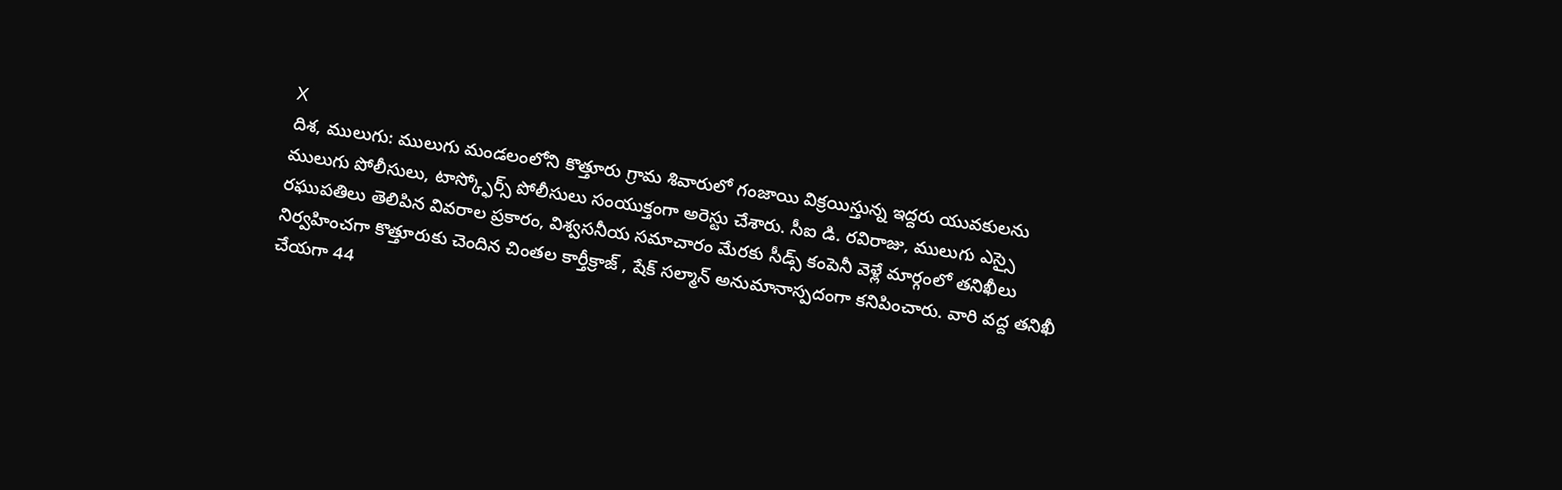X
దిశ, ములుగు: ములుగు మండలంలోని కొత్తూరు గ్రామ శివారులో గంజాయి విక్రయిస్తున్న ఇద్దరు యువకులను ములుగు పోలీసులు, టాస్క్ఫోర్స్ పోలీసులు సంయుక్తంగా అరెస్టు చేశారు. సీఐ డి. రవిరాజు, ములుగు ఎస్సై రఘుపతిలు తెలిపిన వివరాల ప్రకారం, విశ్వసనీయ సమాచారం మేరకు సీడ్స్ కంపెనీ వెళ్లే మార్గంలో తనిఖీలు నిర్వహించగా కొత్తూరుకు చెందిన చింతల కార్తీక్రాజ్ , షేక్ సల్మాన్ అనుమానాస్పదంగా కనిపించారు. వారి వద్ద తనిఖీ చేయగా 44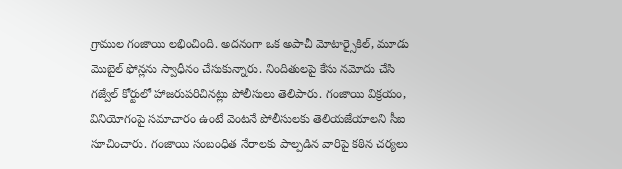గ్రాముల గంజాయి లభించింది. అదనంగా ఒక అపాచీ మోటార్సైకిల్, మూడు మొబైల్ ఫోన్లను స్వాధీనం చేసుకున్నారు. నిందితులపై కేసు నమోదు చేసి గజ్వేల్ కోర్టులో హాజరుపరిచినట్లు పోలీసులు తెలిపారు. గంజాయి విక్రయం, వినియోగంపై సమాచారం ఉంటే వెంటనే పోలీసులకు తెలియజేయాలని సీఐ సూచించారు. గంజాయి సంబంధిత నేరాలకు పాల్పడిన వారిపై కఠిన చర్యలు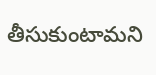తీసుకుంటామని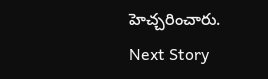హెచ్చరించారు.
Next Story